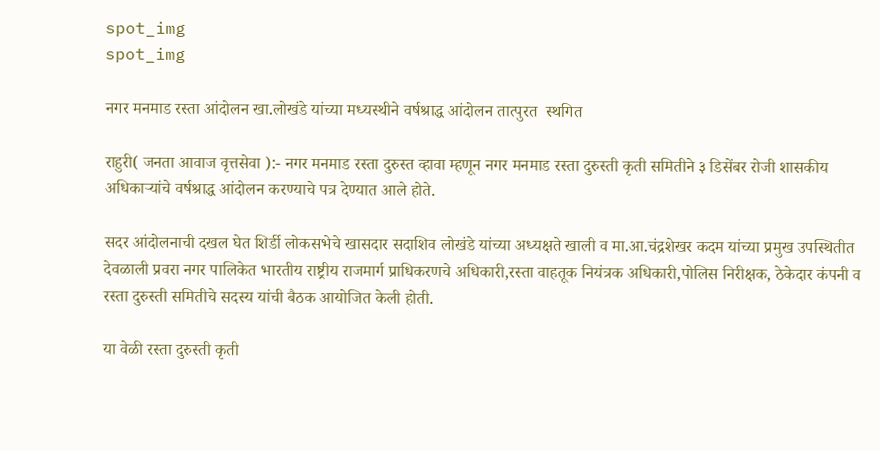spot_img
spot_img

नगर मनमाड रस्ता आंदोलन खा.लोखंडे यांच्या मध्यस्थीने वर्षश्राद्ध आंदोलन तात्पुरत  स्थगित

राहुरी( जनता आवाज वृत्तसेवा ):- नगर मनमाड रस्ता दुरुस्त व्हावा म्हणून नगर मनमाड रस्ता दुरुस्ती कृती समितीने ३ डिसेंबर रोजी शासकीय अधिकाऱ्यांचे वर्षश्राद्ध आंदोलन करण्याचे पत्र देण्यात आले होते.

सदर आंदोलनाची दखल घेत शिर्डी लोकसभेचे खासदार सदाशिव लोखंडे यांच्या अध्यक्षते खाली व मा.आ.चंद्रशेखर कदम यांच्या प्रमुख उपस्थितीत देवळाली प्रवरा नगर पालिकेत भारतीय राष्ट्रीय राजमार्ग प्राधिकरणचे अधिकारी,रस्ता वाहतूक नियंत्रक अधिकारी,पोलिस निरीक्षक, ठेकेदार कंपनी व रस्ता दुरुस्ती समितीचे सदस्य यांची बैठक आयोजित केली होती.

या वेळी रस्ता दुरुस्ती कृती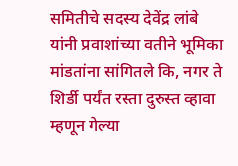समितीचे सदस्य देवेंद्र लांबे यांनी प्रवाशांच्या वतीने भूमिका मांडतांना सांगितले कि, नगर ते शिर्डी पर्यंत रस्ता दुरुस्त व्हावा म्हणून गेल्या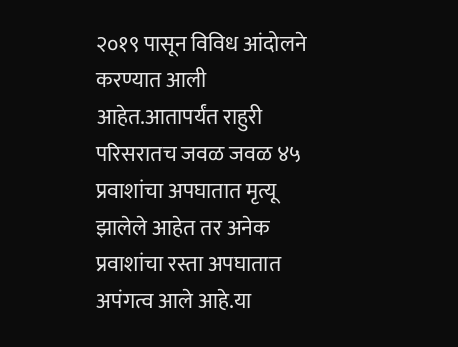२०१९ पासून विविध आंदोलने करण्यात आली आहेत.आतापर्यंत राहुरी परिसरातच जवळ जवळ ४५ प्रवाशांचा अपघातात मृत्यू झालेले आहेत तर अनेक प्रवाशांचा रस्ता अपघातात अपंगत्व आले आहे.या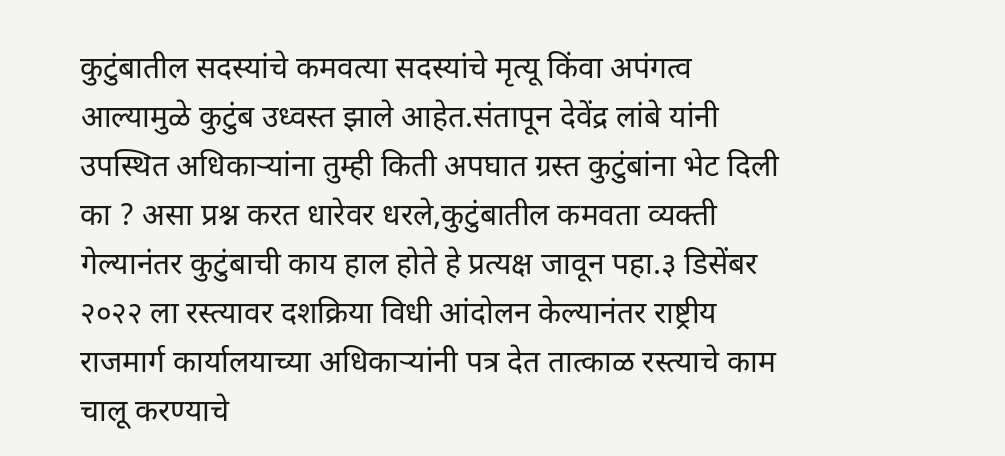कुटुंबातील सदस्यांचे कमवत्या सदस्यांचे मृत्यू किंवा अपंगत्व आल्यामुळे कुटुंब उध्वस्त झाले आहेत.संतापून देवेंद्र लांबे यांनी उपस्थित अधिकाऱ्यांना तुम्ही किती अपघात ग्रस्त कुटुंबांना भेट दिली का ? असा प्रश्न करत धारेवर धरले,कुटुंबातील कमवता व्यक्ती गेल्यानंतर कुटुंबाची काय हाल होते हे प्रत्यक्ष जावून पहा.३ डिसेंबर २०२२ ला रस्त्यावर दशक्रिया विधी आंदोलन केल्यानंतर राष्ट्रीय राजमार्ग कार्यालयाच्या अधिकाऱ्यांनी पत्र देत तात्काळ रस्त्याचे काम चालू करण्याचे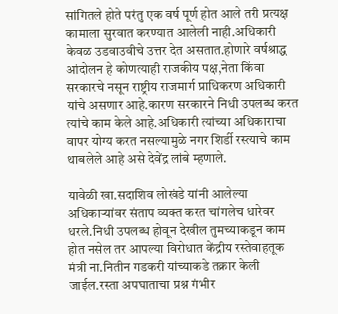सांगितले होते परंतु एक वर्ष पूर्ण होत आले तरी प्रत्यक्ष कामाला सुरवात करण्यात आलेली नाही.अधिकारी केवळ उडवाउवीचे उत्तर देत असतात.होणारे वर्षश्राद्ध आंदोलन हे कोणत्याही राजकीय पक्ष,नेता किंवा सरकारचे नसून राष्ट्रीय राजमार्ग प्राधिकरण अधिकारी यांचे असणार आहे.कारण सरकारने निधी उपलब्ध करत त्यांचे काम केले आहे.अधिकारी त्यांच्या अधिकाराचा वापर योग्य करत नसल्यामुळे नगर शिर्डी रस्त्याचे काम थाबलेले आहे असे देवेंद्र लांबे म्हणाले.

यावेळी खा.सदाशिव लोखंडे यांनी आलेल्या अधिकाऱ्यांवर संताप व्यक्त करत चांगलेच धारेवर धरले.निधी उपलब्ध होवून देखील तुमच्याकडून काम होत नसेल तर आपल्या विरोधात केंद्रीय रस्तेवाहतूक मंत्री ना.नितीन गडकरी यांच्याकडे तक्रार केली जाईल.रस्ता अपघाताचा प्रश्न गंभीर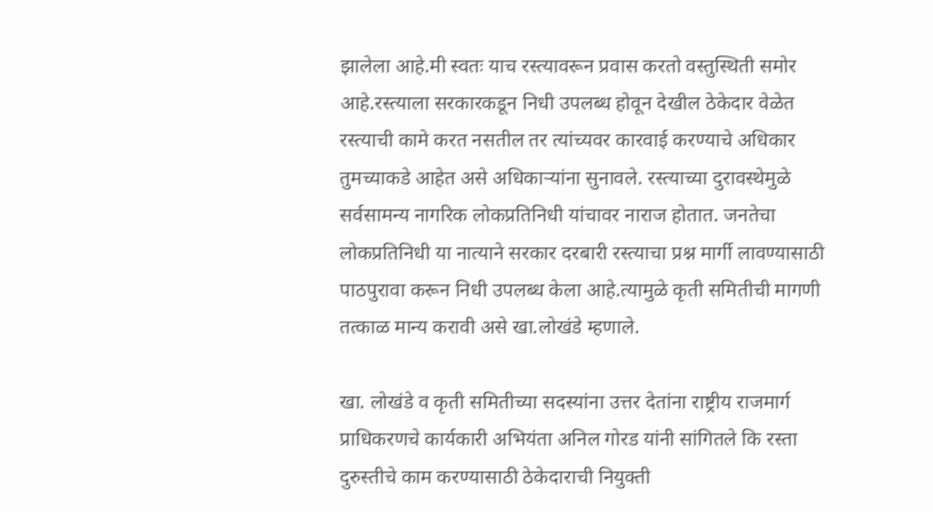झालेला आहे.मी स्वतः याच रस्त्यावरून प्रवास करतो वस्तुस्थिती समोर आहे.रस्त्याला सरकारकडून निधी उपलब्ध होवून देखील ठेकेदार वेळेत रस्त्याची कामे करत नसतील तर त्यांच्यवर कारवाई करण्याचे अधिकार तुमच्याकडे आहेत असे अधिकाऱ्यांना सुनावले. रस्त्याच्या दुरावस्थेमुळे सर्वसामन्य नागरिक लोकप्रतिनिधी यांचावर नाराज होतात. जनतेचा लोकप्रतिनिधी या नात्याने सरकार दरबारी रस्त्याचा प्रश्न मार्गी लावण्यासाठी पाठपुरावा करून निधी उपलब्ध केला आहे.त्यामुळे कृती समितीची मागणी तत्काळ मान्य करावी असे खा.लोखंडे म्हणाले.

खा. लोखंडे व कृती समितीच्या सदस्यांना उत्तर देतांना राष्ट्रीय राजमार्ग प्राधिकरणचे कार्यकारी अभियंता अनिल गोरड यांनी सांगितले कि रस्ता दुरुस्तीचे काम करण्यासाठी ठेकेदाराची नियुक्ती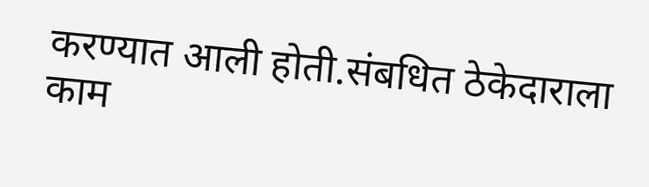करण्यात आली होती.संबधित ठेकेदाराला काम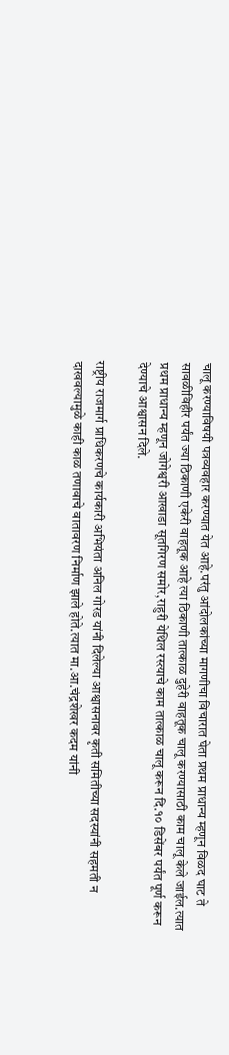चालू करण्याविषयी पत्रव्यवहार करण्यात येत आहे.परंतु आंदोलकांच्या मागणीचा विचारात घेता प्रथम प्राधान्य म्हणून विळद घाट ते सावळीविहीर पर्यंत ज्या ठिकाणी एकेरी वाहतूक आहे त्या ठिकाणी तात्काळ दुहेरी वाहतूक चालू करण्यासाठी काम चालू केले जाईल.त्यात प्रथम प्राधान्य म्हणून जोगेश्वरी आखाडा सूतगिरण समोर,राहुरी येथिल रस्त्याचे काम तात्काळ चालू करून दि.१० डिसेंबर पर्यंत पूर्ण करून देण्याचे आश्वासन दिले.

राष्ट्रीय राजमार्ग प्राधिकरणचे कार्यकारी अभियंता अनिल गोरड यांनी दिलेल्या आश्वासनावर कृती समितीच्या सदस्यांनी सहमती न दाखवल्यामुळे काही काळ तणावाचे वातावरण निर्माण झाले होते.त्यात मा.आ.चंद्रशेखर कदम यांनी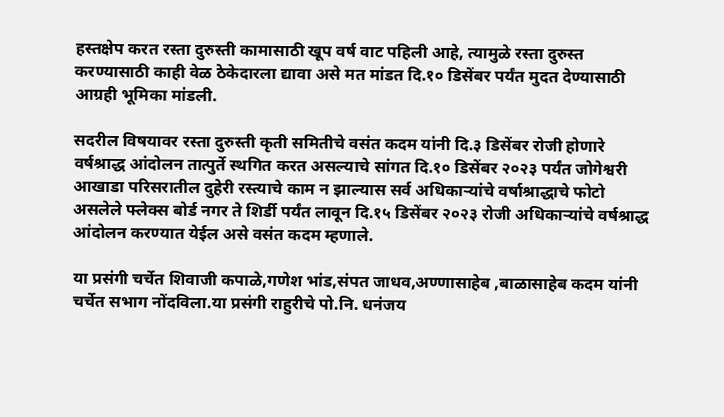हस्तक्षेप करत रस्ता दुरुस्ती कामासाठी खूप वर्ष वाट पहिली आहे, त्यामुळे रस्ता दुरुस्त करण्यासाठी काही वेळ ठेकेदारला द्यावा असे मत मांडत दि.१० डिसेंबर पर्यंत मुदत देण्यासाठी आग्रही भूमिका मांडली.

सदरील विषयावर रस्ता दुरुस्ती कृती समितीचे वसंत कदम यांनी दि.३ डिसेंबर रोजी होणारे वर्षश्राद्ध आंदोलन तात्पुर्ते स्थगित करत असल्याचे सांगत दि.१० डिसेंबर २०२३ पर्यंत जोगेश्वरी आखाडा परिसरातील दुहेरी रस्त्याचे काम न झाल्यास सर्व अधिकाऱ्यांचे वर्षाश्राद्धाचे फोटो असलेले फ्लेक्स बोर्ड नगर ते शिर्डी पर्यंत लावून दि.१५ डिसेंबर २०२३ रोजी अधिकाऱ्यांचे वर्षश्राद्ध आंदोलन करण्यात येईल असे वसंत कदम म्हणाले.

या प्रसंगी चर्चेत शिवाजी कपाळे,गणेश भांड,संपत जाधव,अण्णासाहेब ,बाळासाहेब कदम यांनी चर्चेत सभाग नोंदविला.या प्रसंगी राहुरीचे पो.नि. धनंजय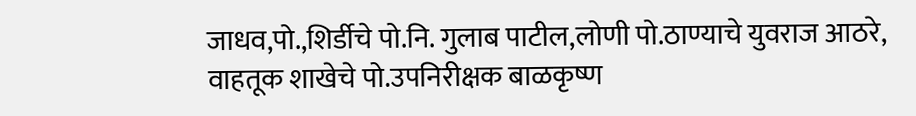जाधव,पो.,शिर्डीचे पो.नि. गुलाब पाटील,लोणी पो.ठाण्याचे युवराज आठरे, वाहतूक शाखेचे पो.उपनिरीक्षक बाळकृष्ण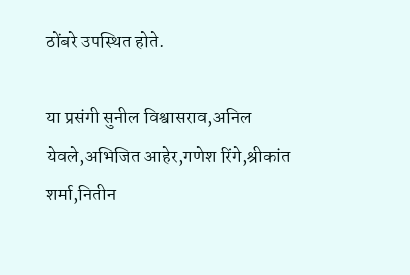ठोंबरे उपस्थित होते.

या प्रसंगी सुनील विश्वासराव,अनिल येवले,अभिजित आहेर,गणेश रिंगे,श्रीकांत शर्मा,नितीन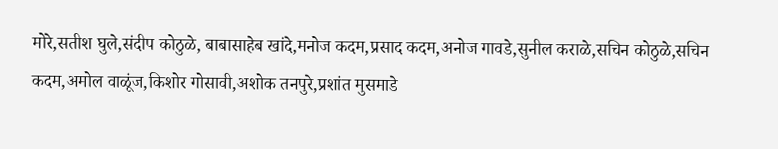मोरे,सतीश घुले,संदीप कोठुळे, बाबासाहेब खांदे,मनोज कदम,प्रसाद कदम,अनोज गावडे,सुनील कराळे,सचिन कोठुळे,सचिन कदम,अमोल वाळूंज,किशोर गोसावी,अशोक तनपुरे,प्रशांत मुसमाडे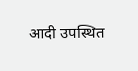आदी उपस्थित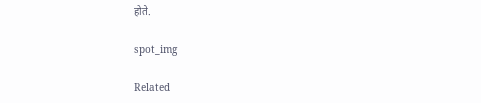होते.

spot_img

Related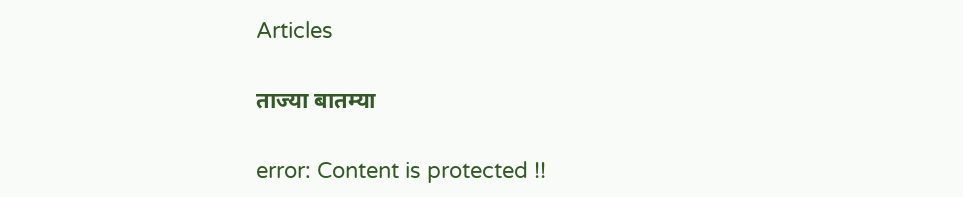Articles

ताज्या बातम्या

error: Content is protected !!